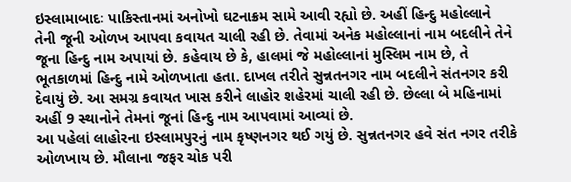ઇસ્લામાબાદઃ પાકિસ્તાનમાં અનોખો ઘટનાક્રમ સામે આવી રહ્યો છે. અહીં હિન્દુ મહોલ્લાને તેની જૂની ઓળખ આપવા કવાયત ચાલી રહી છે. તેવામાં અનેક મહોલ્લાનાં નામ બદલીને તેને જૂના હિન્દુ નામ અપાયાં છે. કહેવાય છે કે, હાલમાં જે મહોલ્લાનાં મુસ્લિમ નામ છે, તે ભૂતકાળમાં હિન્દુ નામે ઓળખાતા હતા. દાખલ તરીતે સુન્નતનગર નામ બદલીને સંતનગર કરી દેવાયું છે. આ સમગ્ર કવાયત ખાસ કરીને લાહોર શહેરમાં ચાલી રહી છે. છેલ્લા બે મહિનામાં અહીં 9 સ્થાનોને તેમનાં જૂનાં હિન્દુ નામ આપવામાં આવ્યાં છે.
આ પહેલાં લાહોરના ઇસ્લામપુરનું નામ કૃષ્ણનગર થઈ ગયું છે. સુન્નતનગર હવે સંત નગર તરીકે ઓળખાય છે. મૌલાના જફર ચોક પરી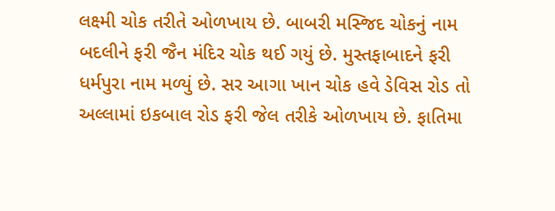લક્ષ્મી ચોક તરીતે ઓળખાય છે. બાબરી મસ્જિદ ચોકનું નામ બદલીને ફરી જૈન મંદિર ચોક થઈ ગયું છે. મુસ્તફાબાદને ફરી ધર્મપુરા નામ મળ્યું છે. સર આગા ખાન ચોક હવે ડેવિસ રોડ તો અલ્લામાં ઇકબાલ રોડ ફરી જેલ તરીકે ઓળખાય છે. ફાતિમા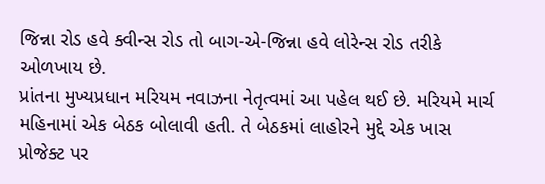જિન્ના રોડ હવે ક્વીન્સ રોડ તો બાગ-એ-જિન્ના હવે લોરેન્સ રોડ તરીકે ઓળખાય છે.
પ્રાંતના મુખ્યપ્રધાન મરિયમ નવાઝના નેતૃત્વમાં આ પહેલ થઈ છે. મરિયમે માર્ચ મહિનામાં એક બેઠક બોલાવી હતી. તે બેઠકમાં લાહોરને મુદ્દે એક ખાસ પ્રોજેક્ટ પર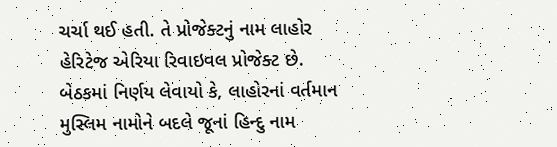ચર્ચા થઈ હતી. તે પ્રોજેક્ટનું નામ લાહોર હેરિટેજ એરિયા રિવાઇવલ પ્રોજેક્ટ છે. બેઠકમાં નિર્ણય લેવાયો કે, લાહોરનાં વર્તમાન મુસ્લિમ નામોને બદલે જૂનાં હિન્દુ નામ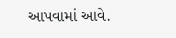આપવામાં આવે.